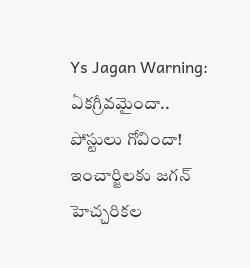Ys Jagan Warning: ఏకగ్రీవమైందా.. పోస్టులు గోవిందా! ఇంచార్జిలకు జగన్ హెచ్చరికల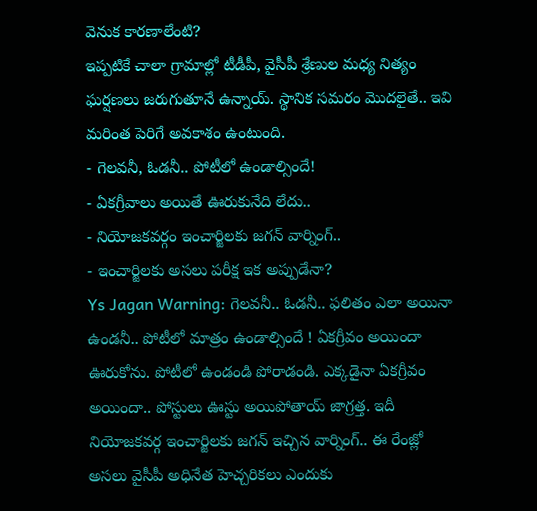వెనుక కారణాలేంటి?
ఇప్పటికే చాలా గ్రామాల్లో టీడీపీ, వైసీపీ శ్రేణుల మధ్య నిత్యం ఘర్షణలు జరుగుతూనే ఉన్నాయ్. స్థానిక సమరం మొదలైతే.. ఇవి మరింత పెరిగే అవకాశం ఉంటుంది.
- గెలవనీ, ఓడనీ.. పోటీలో ఉండాల్సిందే!
- ఏకగ్రీవాలు అయితే ఊరుకునేది లేదు..
- నియోజకవర్గం ఇంచార్జిలకు జగన్ వార్నింగ్..
- ఇంచార్జిలకు అసలు పరీక్ష ఇక అప్పుడేనా?
Ys Jagan Warning: గెలవనీ.. ఓడనీ.. ఫలితం ఎలా అయినా ఉండనీ.. పోటీలో మాత్రం ఉండాల్సిందే ! ఏకగ్రీవం అయిందా ఊరుకోను. పోటీలో ఉండండి పోరాడండి. ఎక్కడైనా ఏకగ్రీవం అయిందా.. పోస్టులు ఊస్టు అయిపోతాయ్ జాగ్రత్త. ఇదీ నియోజకవర్గ ఇంచార్జిలకు జగన్ ఇచ్చిన వార్నింగ్.. ఈ రేంజ్లో అసలు వైసీపీ అధినేత హెచ్చరికలు ఎందుకు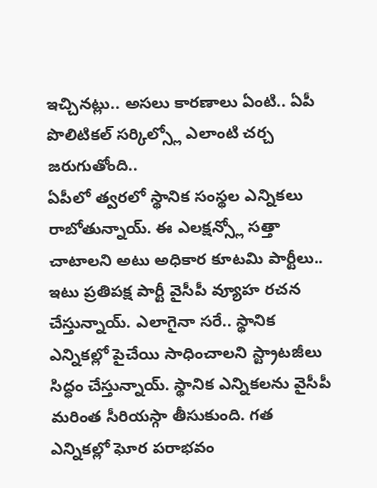ఇచ్చినట్లు.. అసలు కారణాలు ఏంటి.. ఏపీ పొలిటికల్ సర్కిల్స్లో ఎలాంటి చర్చ జరుగుతోంది..
ఏపీలో త్వరలో స్థానిక సంస్థల ఎన్నికలు రాబోతున్నాయ్. ఈ ఎలక్షన్స్లో సత్తా చాటాలని అటు అధికార కూటమి పార్టీలు.. ఇటు ప్రతిపక్ష పార్టీ వైసీపీ వ్యూహ రచన చేస్తున్నాయ్. ఎలాగైనా సరే.. స్థానిక ఎన్నికల్లో పైచేయి సాధించాలని స్ట్రాటజీలు సిద్ధం చేస్తున్నాయ్. స్థానిక ఎన్నికలను వైసీపీ మరింత సీరియస్గా తీసుకుంది. గత ఎన్నికల్లో ఘోర పరాభవం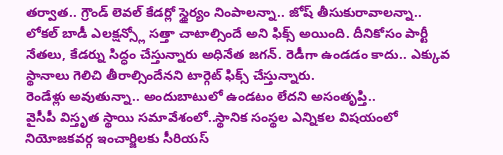తర్వాత.. గ్రౌండ్ లెవల్ కేడర్లో స్థైర్యం నింపాలన్నా.. జోష్ తీసుకురావాలన్నా.. లోకల్ బాడీ ఎలక్షన్స్లో సత్తా చాటాల్సిందే అని ఫిక్స్ అయింది. దీనికోసం పార్టీ నేతలు, కేడర్ను సిద్ధం చేస్తున్నారు అధినేత జగన్. రెడీగా ఉండడం కాదు.. ఎక్కువ స్థానాలు గెలిచి తీరాల్సిందేనని టార్గెట్ ఫిక్స్ చేస్తున్నారు.
రెండేళ్లు అవుతున్నా.. అందుబాటులో ఉండటం లేదని అసంతృప్తి..
వైసీపీ విస్తృత స్థాయి సమావేశంలో..స్థానిక సంస్థల ఎన్నికల విషయంలో నియోజకవర్గ ఇంచార్జిలకు సీరియస్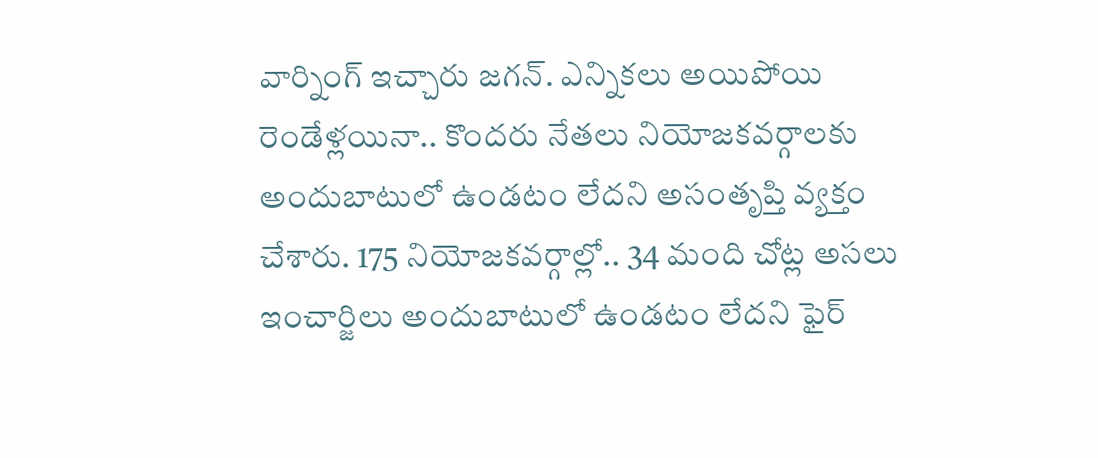వార్నింగ్ ఇచ్చారు జగన్. ఎన్నికలు అయిపోయి రెండేళ్లయినా.. కొందరు నేతలు నియోజకవర్గాలకు అందుబాటులో ఉండటం లేదని అసంతృప్తి వ్యక్తం చేశారు. 175 నియోజకవర్గాల్లో.. 34 మంది చోట్ల అసలు ఇంచార్జిలు అందుబాటులో ఉండటం లేదని ఫైర్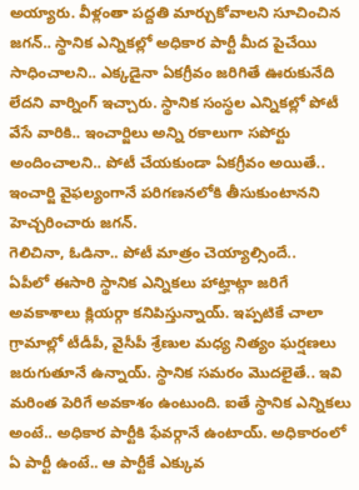అయ్యారు. వీళ్లంతా పద్దతి మార్చుకోవాలని సూచించిన జగన్.. స్థానిక ఎన్నికల్లో అధికార పార్టీ మీద పైచేయి సాధించాలని.. ఎక్కడైనా ఏకగ్రీవం జరిగితే ఊరుకునేది లేదని వార్నింగ్ ఇచ్చారు. స్థానిక సంస్థల ఎన్నికల్లో పోటీ వేసే వారికి.. ఇంచార్జిలు అన్ని రకాలుగా సపోర్టు అందించాలని.. పోటీ చేయకుండా ఏకగ్రీవం అయితే.. ఇంచార్జి వైఫల్యంగానే పరిగణనలోకి తీసుకుంటానని హెచ్చరించారు జగన్.
గెలిచినా, ఓడినా.. పోటీ మాత్రం చెయ్యాల్సిందే..
ఏపీలో ఈసారి స్థానిక ఎన్నికలు హాట్హాట్గా జరిగే అవకాశాలు క్లియర్గా కనిపిస్తున్నాయ్. ఇప్పటికే చాలా గ్రామాల్లో టీడీపీ, వైసీపీ శ్రేణుల మధ్య నిత్యం ఘర్షణలు జరుగుతూనే ఉన్నాయ్. స్థానిక సమరం మొదలైతే.. ఇవి మరింత పెరిగే అవకాశం ఉంటుంది. ఐతే స్థానిక ఎన్నికలు అంటే.. అధికార పార్టీకి ఫేవర్గానే ఉంటాయ్. అధికారంలో ఏ పార్టీ ఉంటే.. ఆ పార్టీకే ఎక్కువ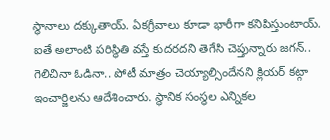స్థానాలు దక్కుతాయ్. ఏకగ్రీవాలు కూడా భారీగా కనిపిస్తుంటాయ్. ఐతే అలాంటి పరిస్థితి వస్తే కుదరదని తెగేసి చెప్తున్నారు జగన్.. గెలిచినా ఓడినా.. పోటీ మాత్రం చెయ్యాల్సిందేనని క్లియర్ కట్గా ఇంచార్జిలను ఆదేశించారు. స్థానిక సంస్థల ఎన్నికల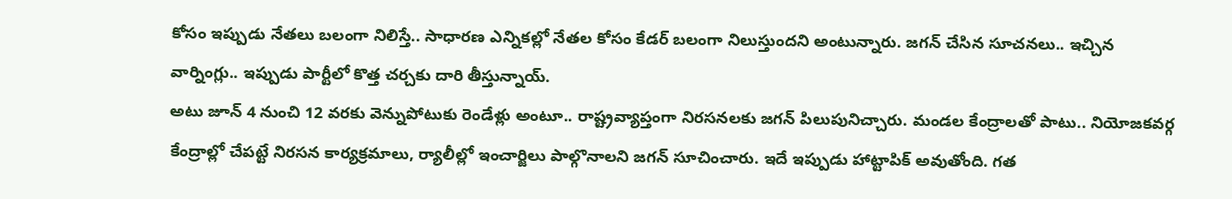కోసం ఇప్పుడు నేతలు బలంగా నిలిస్తే.. సాధారణ ఎన్నికల్లో నేతల కోసం కేడర్ బలంగా నిలుస్తుందని అంటున్నారు. జగన్ చేసిన సూచనలు.. ఇచ్చిన వార్నింగ్లు.. ఇప్పుడు పార్టీలో కొత్త చర్చకు దారి తీస్తున్నాయ్.
అటు జూన్ 4 నుంచి 12 వరకు వెన్నుపోటుకు రెండేళ్లు అంటూ.. రాష్ట్రవ్యాప్తంగా నిరసనలకు జగన్ పిలుపునిచ్చారు. మండల కేంద్రాలతో పాటు.. నియోజకవర్గ కేంద్రాల్లో చేపట్టే నిరసన కార్యక్రమాలు, ర్యాలీల్లో ఇంచార్జిలు పాల్గొనాలని జగన్ సూచించారు. ఇదే ఇప్పుడు హాట్టాపిక్ అవుతోంది. గత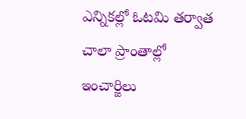ఎన్నికల్లో ఓటమి తర్వాత చాలా ప్రాంతాల్లో ఇంచార్జిలు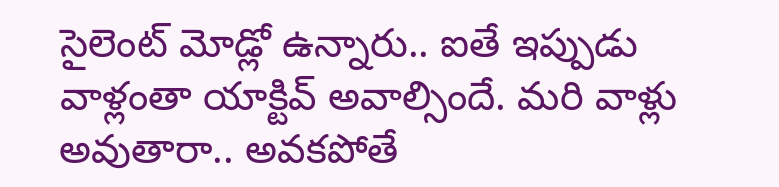సైలెంట్ మోడ్లో ఉన్నారు.. ఐతే ఇప్పుడు వాళ్లంతా యాక్టివ్ అవాల్సిందే. మరి వాళ్లు అవుతారా.. అవకపోతే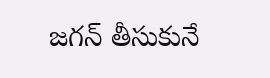జగన్ తీసుకునే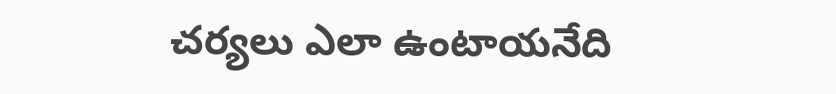చర్యలు ఎలా ఉంటాయనేది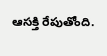ఆసక్తి రేపుతోంది.